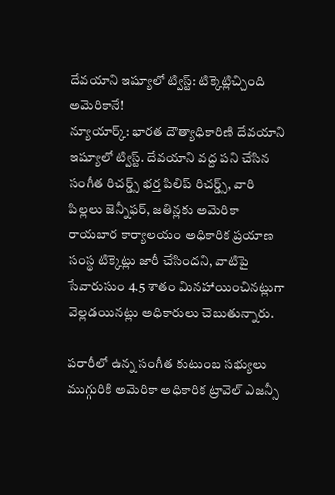దేవయాని ఇష్యూలో ట్విస్ట్: టిక్కెట్లిచ్చింది అమెరికానే!
న్యూయార్క్: భారత దౌత్యాధికారిణి దేవయాని ఇష్యూలో ట్విస్ట్. దేవయాని వద్ద పని చేసిన సంగీత రిచర్డ్స్ భర్త పిలిప్ రిచర్డ్స్, వారి పిల్లలు జెన్నీఫర్, జతిన్లకు అమెరికా రాయబార కార్యాలయం అధికారిక ప్రయాణ సంస్థ టిక్కెట్లు జారీ చేసిందని, వాటిపై సేవారుసుం 4.5 శాతం మినహాయించినట్లుగా వెల్లడయినట్లు అధికారులు చెబుతున్నారు.

పరారీలో ఉన్న సంగీత కుటుంబ సభ్యులు ముగ్గురికి అమెరికా అధికారిక ట్రావెల్ ఎజన్సీ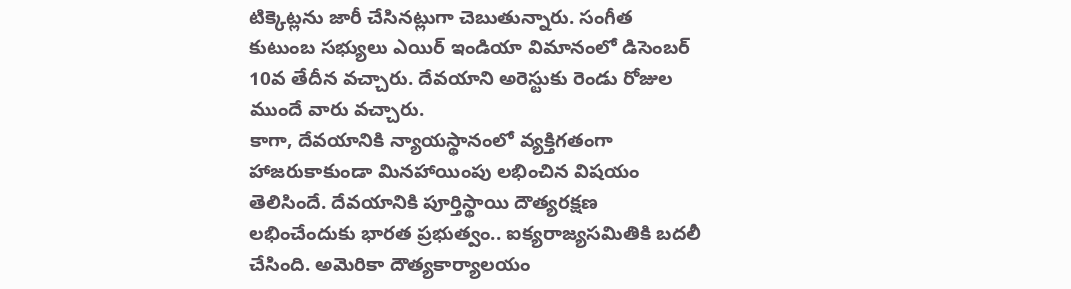టిక్కెట్లను జారీ చేసినట్లుగా చెబుతున్నారు. సంగీత కుటుంబ సభ్యులు ఎయిర్ ఇండియా విమానంలో డిసెంబర్ 10వ తేదీన వచ్చారు. దేవయాని అరెస్టుకు రెండు రోజుల ముందే వారు వచ్చారు.
కాగా, దేవయానికి న్యాయస్థానంలో వ్యక్తిగతంగా హాజరుకాకుండా మినహాయింపు లభించిన విషయం తెలిసిందే. దేవయానికి పూర్తిస్థాయి దౌత్యరక్షణ లభించేందుకు భారత ప్రభుత్వం.. ఐక్యరాజ్యసమితికి బదలీ చేసింది. అమెరికా దౌత్యకార్యాలయం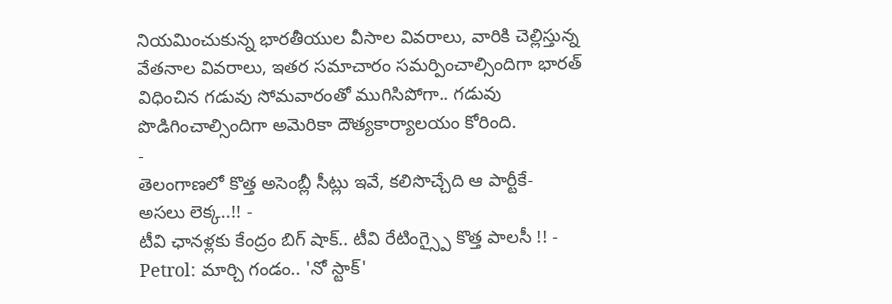నియమించుకున్న భారతీయుల వీసాల వివరాలు, వారికి చెల్లిస్తున్న వేతనాల వివరాలు, ఇతర సమాచారం సమర్పించాల్సిందిగా భారత్ విధించిన గడువు సోమవారంతో ముగిసిపోగా.. గడువు పొడిగించాల్సిందిగా అమెరికా దౌత్యకార్యాలయం కోరింది.
-
తెలంగాణలో కొత్త అసెంబ్లీ సీట్లు ఇవే, కలిసొచ్చేది ఆ పార్టీకే- అసలు లెక్క..!! -
టీవి ఛానళ్లకు కేంద్రం బిగ్ షాక్.. టీవి రేటింగ్స్పై కొత్త పాలసీ !! -
Petrol: మార్చి గండం.. 'నో స్టాక్'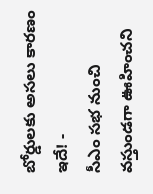బోర్డులకు అసలు కారణం ఇదే! -
సీఎం సభ నుంచి వస్తుండగా ఊహించని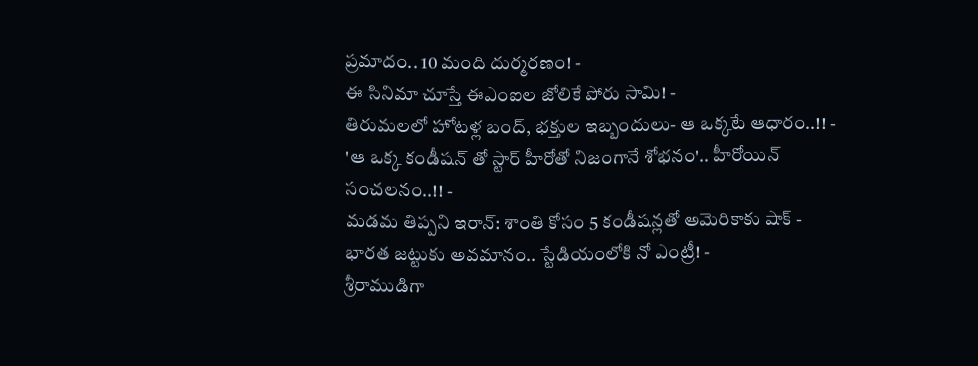ప్రమాదం.. 10 మంది దుర్మరణం! -
ఈ సినిమా చూస్తే ఈఎంఐల జోలికే పోరు సామి! -
తిరుమలలో హోటళ్ల బంద్, భక్తుల ఇబ్బందులు- ఆ ఒక్కటే ఆధారం..!! -
'ఆ ఒక్క కండీషన్ తో స్టార్ హీరోతో నిజంగానే శోభనం'.. హీరోయిన్ సంచలనం..!! -
మడమ తిప్పని ఇరాన్: శాంతి కోసం 5 కండీషన్లతో అమెరికాకు షాక్ -
భారత జట్టుకు అవమానం.. స్టేడియంలోకి నో ఎంట్రీ! -
శ్రీరాముడిగా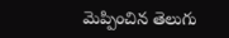మెప్పించిన తెలుగు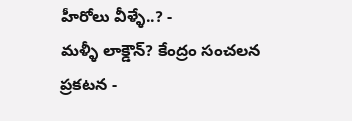హీరోలు వీళ్ళే..? -
మళ్ళీ లాక్డౌన్? కేంద్రం సంచలన ప్రకటన -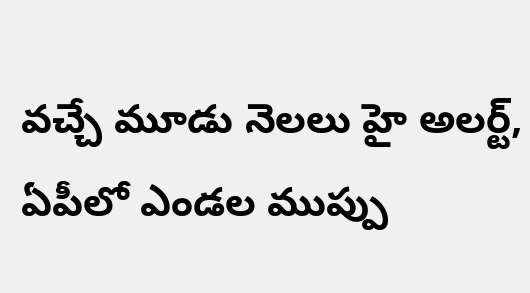వచ్చే మూడు నెలలు హై అలర్ట్, ఏపీలో ఎండల ముప్పు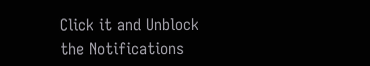Click it and Unblock the Notifications